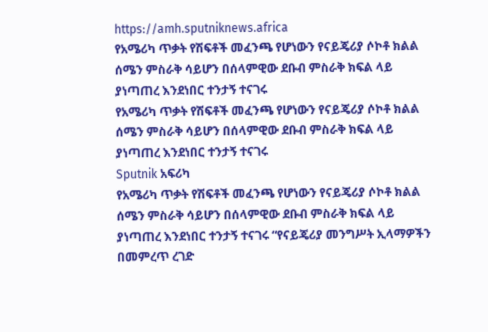https://amh.sputniknews.africa
የአሜሪካ ጥቃት የሽፍቶች መፈንጫ የሆነውን የናይጄሪያ ሶኮቶ ክልል ሰሜን ምስራቅ ሳይሆን በሰላምዊው ደቡብ ምስራቅ ክፍል ላይ ያነጣጠረ እንደነበር ተንታኝ ተናገሩ
የአሜሪካ ጥቃት የሽፍቶች መፈንጫ የሆነውን የናይጄሪያ ሶኮቶ ክልል ሰሜን ምስራቅ ሳይሆን በሰላምዊው ደቡብ ምስራቅ ክፍል ላይ ያነጣጠረ እንደነበር ተንታኝ ተናገሩ
Sputnik አፍሪካ
የአሜሪካ ጥቃት የሽፍቶች መፈንጫ የሆነውን የናይጄሪያ ሶኮቶ ክልል ሰሜን ምስራቅ ሳይሆን በሰላምዊው ደቡብ ምስራቅ ክፍል ላይ ያነጣጠረ እንደነበር ተንታኝ ተናገሩ “የናይጄሪያ መንግሥት ኢላማዎችን በመምረጥ ረገድ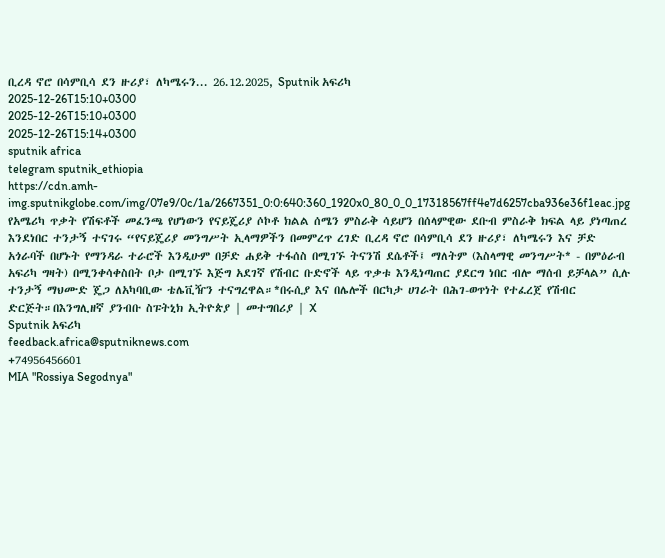ቢረዳ ኖሮ በሳምቢሳ ደን ዙሪያ፣ ለካሜሩን... 26.12.2025, Sputnik አፍሪካ
2025-12-26T15:10+0300
2025-12-26T15:10+0300
2025-12-26T15:14+0300
sputnik africa
telegram sputnik_ethiopia
https://cdn.amh-img.sputnikglobe.com/img/07e9/0c/1a/2667351_0:0:640:360_1920x0_80_0_0_17318567ff4e7d6257cba936e36f1eac.jpg
የአሜሪካ ጥቃት የሽፍቶች መፈንጫ የሆነውን የናይጄሪያ ሶኮቶ ክልል ሰሜን ምስራቅ ሳይሆን በሰላምዊው ደቡብ ምስራቅ ክፍል ላይ ያነጣጠረ እንደነበር ተንታኝ ተናገሩ “የናይጄሪያ መንግሥት ኢላማዎችን በመምረጥ ረገድ ቢረዳ ኖሮ በሳምቢሳ ደን ዙሪያ፣ ለካሜሩን እና ቻድ አጎራባች በሆኑት የማንዳራ ተራሮች እንዲሁም በቻድ ሐይቅ ተፋሰስ በሚገኙ ትናንሽ ደሴቶች፤ ማለትም (እስላማዊ መንግሥት* - በምዕራብ አፍሪካ ግዛት) በሚንቀሳቀስበት ቦታ በሚገኙ እጅግ አደገኛ የሽብር ቡድኖች ላይ ጥቃቱ እንዲነጣጠር ያደርግ ነበር ብሎ ማሰብ ይቻላል” ሲሉ ተንታኝ ማህሙድ ጄጋ ለአካባቢው ቴሌቪዥን ተናግረዋል።*በሩሲያ እና በሌሎች በርካታ ሀገራት በሕገ-ወጥነት የተፈረጀ የሽብር ድርጅት።በእንግሊዘኛ ያንብቡ ስፑትኒክ ኢትዮጵያ | መተግበሪያ | X
Sputnik አፍሪካ
feedback.africa@sputniknews.com
+74956456601
MIA "Rossiya Segodnya"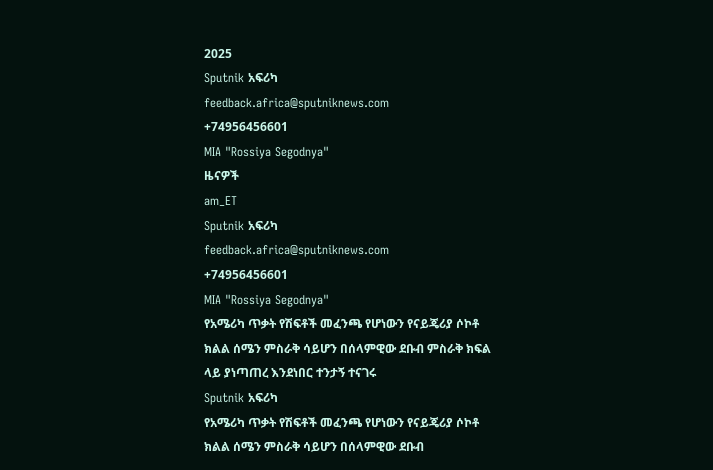2025
Sputnik አፍሪካ
feedback.africa@sputniknews.com
+74956456601
MIA "Rossiya Segodnya"
ዜናዎች
am_ET
Sputnik አፍሪካ
feedback.africa@sputniknews.com
+74956456601
MIA "Rossiya Segodnya"
የአሜሪካ ጥቃት የሽፍቶች መፈንጫ የሆነውን የናይጄሪያ ሶኮቶ ክልል ሰሜን ምስራቅ ሳይሆን በሰላምዊው ደቡብ ምስራቅ ክፍል ላይ ያነጣጠረ እንደነበር ተንታኝ ተናገሩ
Sputnik አፍሪካ
የአሜሪካ ጥቃት የሽፍቶች መፈንጫ የሆነውን የናይጄሪያ ሶኮቶ ክልል ሰሜን ምስራቅ ሳይሆን በሰላምዊው ደቡብ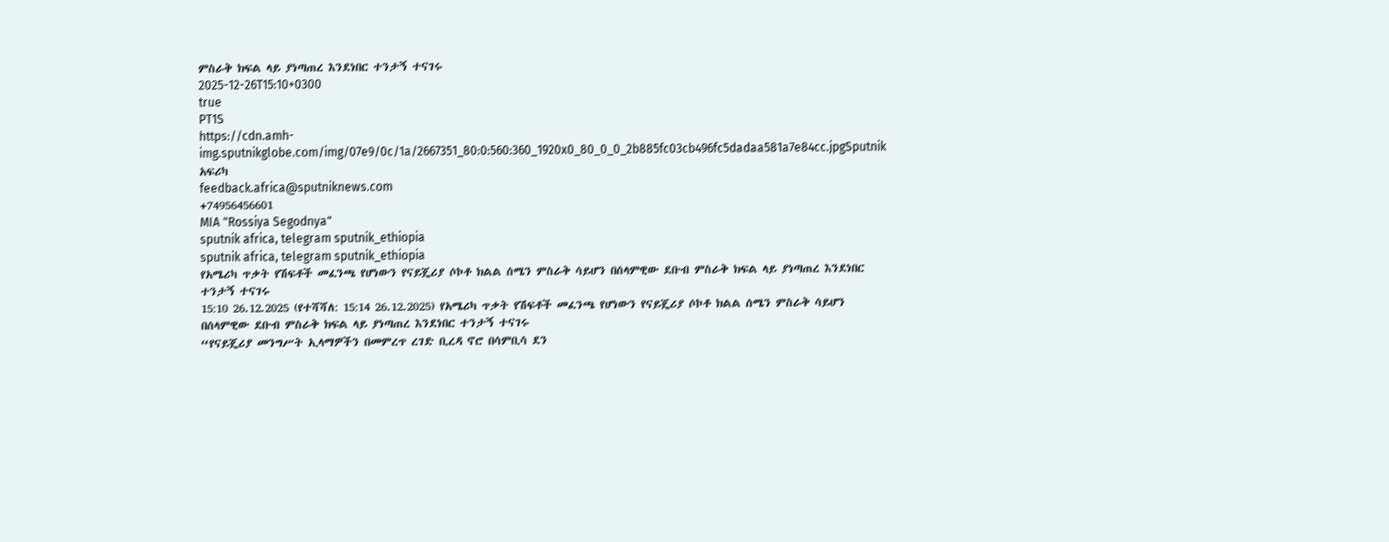ምስራቅ ክፍል ላይ ያነጣጠረ እንደነበር ተንታኝ ተናገሩ
2025-12-26T15:10+0300
true
PT1S
https://cdn.amh-img.sputnikglobe.com/img/07e9/0c/1a/2667351_80:0:560:360_1920x0_80_0_0_2b885fc03cb496fc5dadaa581a7e84cc.jpgSputnik አፍሪካ
feedback.africa@sputniknews.com
+74956456601
MIA "Rossiya Segodnya"
sputnik africa, telegram sputnik_ethiopia
sputnik africa, telegram sputnik_ethiopia
የአሜሪካ ጥቃት የሽፍቶች መፈንጫ የሆነውን የናይጄሪያ ሶኮቶ ክልል ሰሜን ምስራቅ ሳይሆን በሰላምዊው ደቡብ ምስራቅ ክፍል ላይ ያነጣጠረ እንደነበር ተንታኝ ተናገሩ
15:10 26.12.2025 (የተሻሻለ: 15:14 26.12.2025) የአሜሪካ ጥቃት የሽፍቶች መፈንጫ የሆነውን የናይጄሪያ ሶኮቶ ክልል ሰሜን ምስራቅ ሳይሆን በሰላምዊው ደቡብ ምስራቅ ክፍል ላይ ያነጣጠረ እንደነበር ተንታኝ ተናገሩ
“የናይጄሪያ መንግሥት ኢላማዎችን በመምረጥ ረገድ ቢረዳ ኖሮ በሳምቢሳ ደን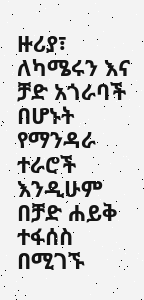ዙሪያ፣ ለካሜሩን እና ቻድ አጎራባች በሆኑት የማንዳራ ተራሮች እንዲሁም በቻድ ሐይቅ ተፋሰስ በሚገኙ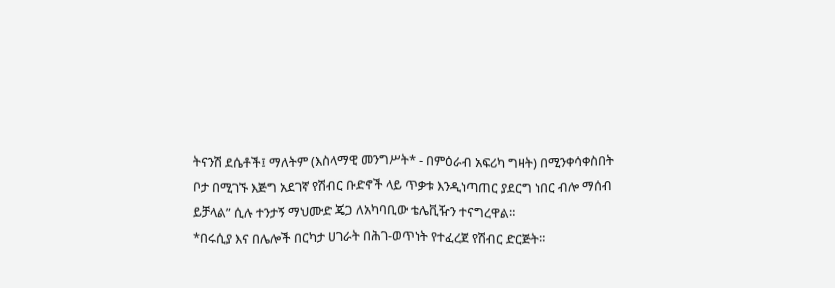ትናንሽ ደሴቶች፤ ማለትም (እስላማዊ መንግሥት* - በምዕራብ አፍሪካ ግዛት) በሚንቀሳቀስበት ቦታ በሚገኙ እጅግ አደገኛ የሽብር ቡድኖች ላይ ጥቃቱ እንዲነጣጠር ያደርግ ነበር ብሎ ማሰብ ይቻላል” ሲሉ ተንታኝ ማህሙድ ጄጋ ለአካባቢው ቴሌቪዥን ተናግረዋል።
*በሩሲያ እና በሌሎች በርካታ ሀገራት በሕገ-ወጥነት የተፈረጀ የሽብር ድርጅት።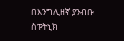በእንግሊዘኛ ያንብቡ
ስፑትኒክ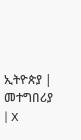ኢትዮጵያ | መተግበሪያ | X